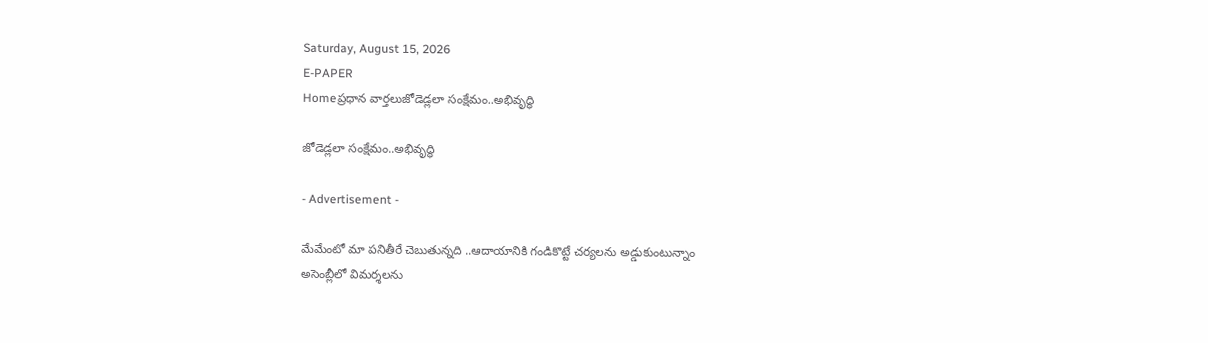Saturday, August 15, 2026
E-PAPER
Homeప్రధాన వార్తలుజోడెడ్ల‌లా సంక్షేమం..అభివృద్ధి

జోడెడ్ల‌లా సంక్షేమం..అభివృద్ధి

- Advertisement -

మేమేంటో మా ప‌నితీరే చెబుతున్న‌ది ..ఆదాయానికి గండికొట్టే చ‌ర్య‌ల‌ను అడ్డుకుంటున్నాం
అసెంబ్లీలో విమ‌ర్శ‌ల‌ను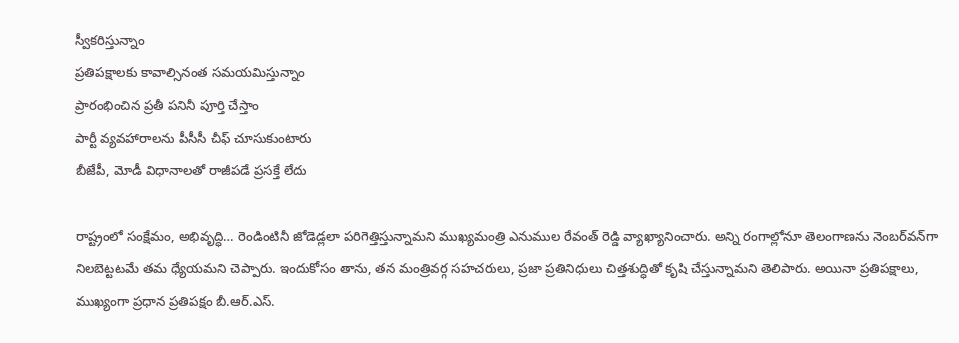స్వీక‌రిస్తున్నాం
ప్ర‌తిప‌క్షాలకు కావాల్సినంత స‌మ‌య‌మిస్తున్నాం
ప్రారంభించిన ప్ర‌తీ ప‌నినీ పూర్తి చేస్తాం
పార్టీ వ్య‌వ‌హారాల‌ను పీసీసీ చీఫ్ చూసుకుంటారు
బీజేపీ, మోడీ విధానాల‌తో రాజీప‌డే ప్ర‌స‌క్తే లేదు

రాష్ట్రంలో సంక్షేమం, అభివృద్ధి… రెండింటినీ జోడెడ్ల‌లా ప‌రిగెత్తిస్తున్నామ‌ని ముఖ్య‌మంత్రి ఎనుముల రేవంత్ రెడ్డి వ్యాఖ్యానించారు. అన్ని రంగాల్లోనూ తెలంగాణను నెంబ‌ర్‌వ‌న్‌గా నిల‌బెట్ట‌ట‌మే త‌మ ధ్యేయ‌మ‌ని చెప్పారు. ఇందుకోసం తాను, త‌న మంత్రివ‌ర్గ స‌హ‌చ‌రులు, ప్ర‌జా ప్ర‌తినిధులు చిత్త‌శుద్ధితో కృషి చేస్తున్నామ‌ని తెలిపారు. అయినా ప్ర‌తిప‌క్షాలు, ముఖ్యంగా ప్ర‌ధాన ప్ర‌తిప‌క్షం బీ.ఆర్‌.ఎస్‌.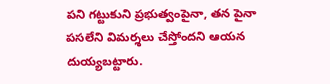ప‌ని గ‌ట్టుకుని ప్ర‌భుత్వంపైనా, త‌న పైనా ప‌స‌లేని విమ‌ర్శ‌లు చేస్తోంద‌ని ఆయ‌న దుయ్య‌బ‌ట్టారు.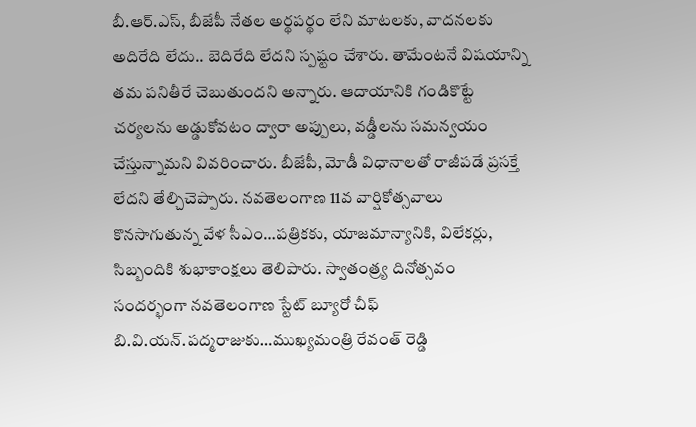బీ.ఆర్‌.ఎస్‌, బీజేపీ నేత‌ల అర్థప‌ర్థం లేని మాట‌ల‌కు, వాద‌న‌ల‌కు అదిరేది లేదు.. బెదిరేది లేద‌ని స్ప‌ష్టం చేశారు. తామేంటనే విష‌యాన్ని త‌మ ప‌నితీరే చెబుతుంద‌ని అన్నారు. ఆదాయానికి గండికొట్టే చ‌ర్య‌ల‌ను అడ్డుకోవ‌టం ద్వారా అప్పులు, వ‌డ్డీల‌ను స‌మ‌న్వ‌యం చేస్తున్నామ‌ని వివ‌రించారు. బీజేపీ, మోడీ విధానాల‌తో రాజీప‌డే ప్ర‌స‌క్తే లేద‌ని తేల్చిచెప్పారు. న‌వ‌తెలంగాణ 11వ వార్షికోత్స‌వాలు కొన‌సాగుతున్న వేళ సీఎం…ప‌త్రిక‌కు, యాజ‌మాన్యానికి, విలేక‌ర్లు, సిబ్బందికి శుభాకాంక్ష‌లు తెలిపారు. స్వాతంత్ర్య దినోత్స‌వం సంద‌ర్భంగా న‌వ‌తెలంగాణ స్టేట్ బ్యూరో చీఫ్ బి.వి.య‌న్‌.ప‌ద్మ‌రాజుకు…ముఖ్య‌మంత్రి రేవంత్ రెడ్డి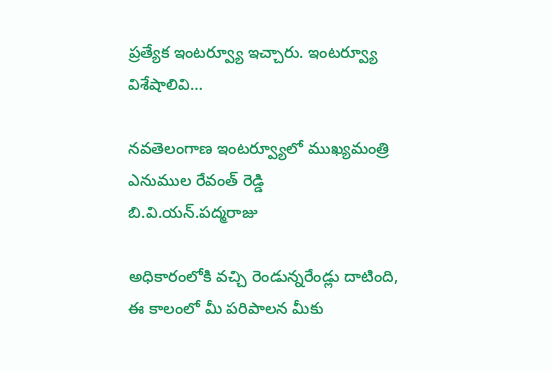ప్ర‌త్యేక ఇంట‌ర్వ్యూ ఇచ్చారు. ఇంట‌ర్వ్యూ విశేషాలివి…

న‌వ‌తెలంగాణ ఇంట‌ర్వ్యూలో ముఖ్య‌మంత్రి ఎనుముల రేవంత్ రెడ్డి
బి.వి.యన్‌.పద్మరాజు

అధికారంలోకి వ‌చ్చి రెండున్న‌రేండ్లు దాటింది, ఈ కాలంలో మీ ప‌రిపాల‌న మీకు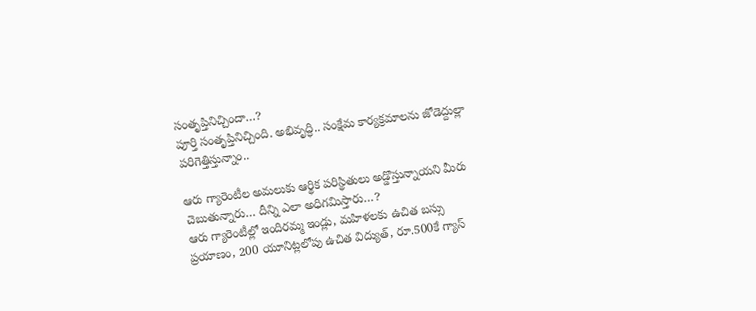సంతృప్తినిచ్చిందా…?
పూర్తి సంతృప్తినిచ్చింది. అభివృద్ధి.. సంక్షేమ కార్య‌క్ర‌మాల‌ను జోడెద్దుల్లా ప‌రిగెత్తిస్తున్నాం..

ఆరు గ్యారెంటీల అమ‌లుకు ఆర్థిక ప‌రిస్థితులు అడ్డొస్తున్నాయ‌ని మీరు చెబుతున్నారు… దీన్ని ఎలా అధిగ‌మిస్తారు…?
ఆరు గ్యారెంటీల్లో ఇందిర‌మ్మ ఇండ్లు, మ‌హిళ‌ల‌కు ఉచిత బ‌స్సు ప్ర‌యాణం, 200 యూనిట్ల‌లోపు ఉచిత విద్యుత్, రూ.500కే గ్యాస్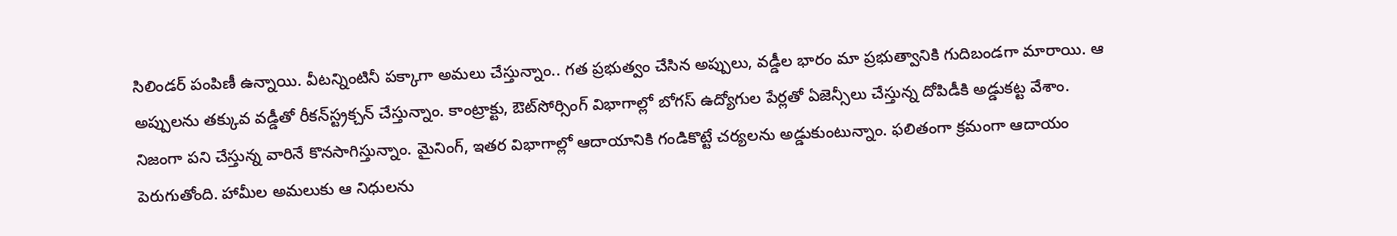సిలిండ‌ర్ పంపిణీ ఉన్నాయి. వీట‌న్నింటినీ ప‌క్కాగా అమ‌లు చేస్తున్నాం.. గ‌త ప్ర‌భుత్వం చేసిన అప్పులు, వ‌డ్డీల భారం మా ప్ర‌భుత్వానికి గుదిబండ‌గా మారాయి. ఆ అప్పుల‌ను త‌క్కువ వ‌డ్డీతో రీక‌న్‌స్ట్ర‌క్చ‌న్ చేస్తున్నాం. కాంట్రాక్టు, ఔట్‌సోర్సింగ్ విభాగాల్లో బోగ‌స్ ఉద్యోగుల పేర్ల‌తో ఏజెన్సీలు చేస్తున్న దోపిడీకి అడ్డుక‌ట్ట వేశాం. నిజంగా ప‌ని చేస్తున్న వారినే కొన‌సాగిస్తున్నాం. మైనింగ్‌, ఇత‌ర విభాగాల్లో ఆదాయానికి గండికొట్టే చ‌ర్య‌ల‌ను అడ్డుకుంటున్నాం. ఫ‌లితంగా క్రమంగా ఆదాయం పెరుగుతోంది. హామీల అమ‌లుకు ఆ నిధులను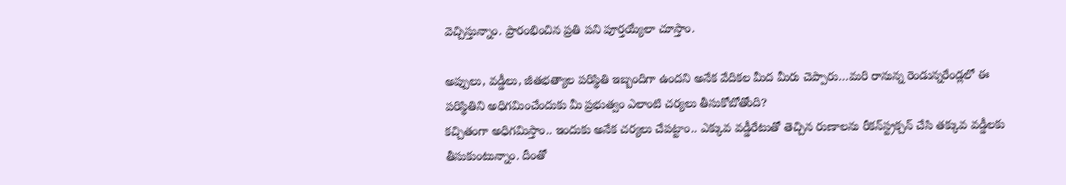వెచ్చిస్తున్నాం. ప్రారంభించిన ప్ర‌తి ప‌ని పూర్త‌య్యేలా చూస్తాం.

అప్పులు, వ‌డ్డీలు, జీతభ‌త్యాల ప‌రిస్థితి ఇబ్బందిగా ఉంద‌ని అనేక వేదిక‌ల మీద మీరు చెప్పారు…మ‌రి రానున్న రెండున్న‌రేండ్ల‌లో ఈ ప‌రిస్థితిని అధిగ‌మించేందుకు మీ ప్ర‌భుత్వం ఎలాంటి చ‌ర్య‌లు తీసుకోబోతోంది?
క‌చ్చితంగా అధిగ‌మిస్తాం.. ఇందుకు అనేక చ‌ర్య‌లు చేప‌ట్టాం.. ఎక్కువ వ‌డ్డీరేటుతో తెచ్చిన రుణాల‌ను రీక‌న్‌స్ట్ర‌క్చ‌న్ చేసి త‌క్కువ వ‌డ్డీల‌కు తీసుకుంటున్నాం. దీంతో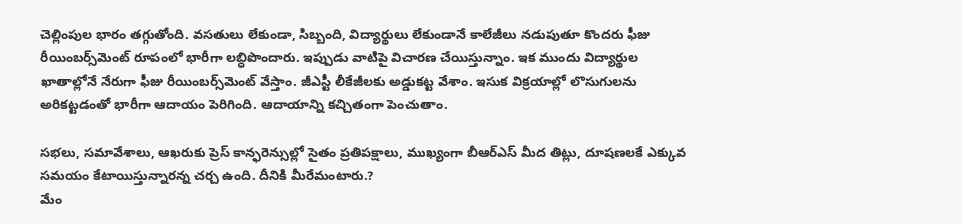చెల్లింపుల భారం త‌గ్గుతోంది. వ‌స‌తులు లేకుండా, సిబ్బంది, విద్యార్థులు లేకుండానే కాలేజీలు న‌డుపుతూ కొంద‌రు ఫీజు రీయింబ‌ర్స్‌మెంట్ రూపంలో భారీగా ల‌బ్ధిపొందారు. ఇప్పుడు వాటిపై విచార‌ణ చేయిస్తున్నాం. ఇక ముందు విద్యార్థుల ఖాతాల్లోనే నేరుగా ఫీజు రీయింబ‌ర్స్‌మెంట్ వేస్తాం. జీఎస్టీ లీకేజీల‌కు అడ్డుక‌ట్ట వేశాం. ఇసుక విక్ర‌యాల్లో లొసుగుల‌ను అరిక‌ట్ట‌డంతో భారీగా ఆదాయం పెరిగింది. ఆదాయాన్ని క‌చ్చితంగా పెంచుతాం.

స‌భ‌లు, స‌మావేశాలు, ఆఖ‌రుకు ప్రెస్ కాన్ఫ‌రెన్సుల్లో సైతం ప్ర‌తిప‌క్షాలు, ముఖ్యంగా బీఆర్ఎస్ మీద తిట్లు, దూష‌ణలకే ఎక్కువ సమయం కేటాయిస్తున్నారన్న చర్చ ఉంది. దీనికి మీరేమంటారు.?
మేం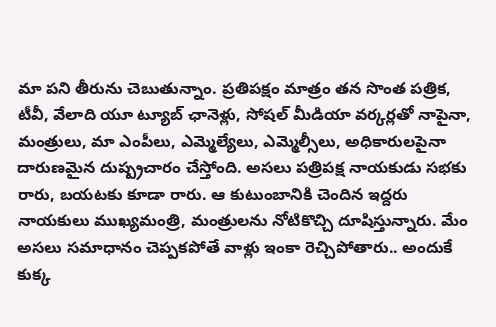మా ప‌ని తీరును చెబుతున్నాం. ప్ర‌తిప‌క్షం మాత్రం త‌న సొంత ప‌త్రిక‌, టీవీ, వేలాది యూ ట్యూబ్ ఛానెళ్లు, సోష‌ల్ మీడియా వ‌ర్క‌ర్ల‌తో నాపైనా, మంత్రులు, మా ఎంపీలు, ఎమ్మెల్యేలు, ఎమ్మెల్సీలు, అధికారులపైనా దారుణ‌మైన దుష్ప్ర‌చారం చేస్తోంది. అస‌లు ప‌త్రిప‌క్ష నాయ‌కుడు స‌భ‌కు రారు, బ‌య‌ట‌కు కూడా రారు. ఆ కుటుంబానికి చెందిన ఇద్ద‌రు నాయ‌కులు ముఖ్య‌మంత్రి, మంత్రుల‌ను నోటికొచ్చి దూషిస్తున్నారు. మేం అస‌లు స‌మాధానం చెప్ప‌క‌పోతే వాళ్లు ఇంకా రెచ్చిపోతారు.. అందుకే కుక్క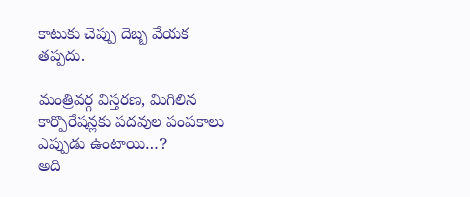కాటుకు చెప్పు దెబ్బ వేయ‌క త‌ప్ప‌దు.

మంత్రివ‌ర్గ విస్త‌ర‌ణ‌, మిగిలిన కార్పొరేష‌న్ల‌కు ప‌ద‌వుల పంప‌కాలు ఎప్పుడు ఉంటాయి…?
అది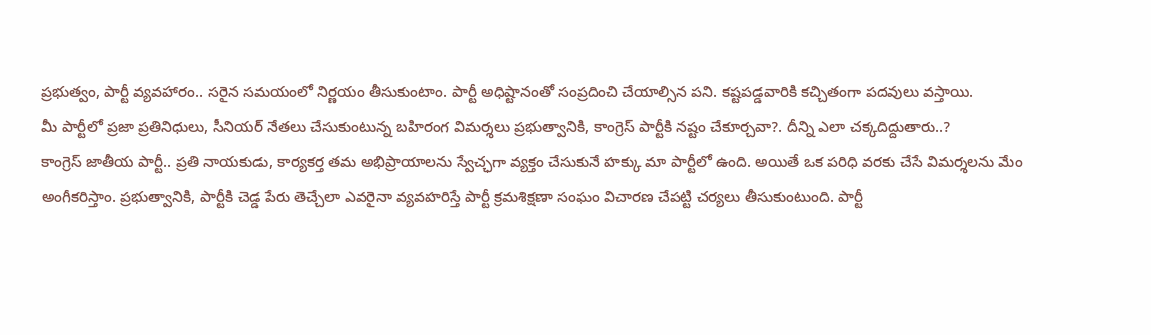ప్ర‌భుత్వం, పార్టీ వ్య‌వ‌హారం.. స‌రైన స‌మ‌యంలో నిర్ణ‌యం తీసుకుంటాం. పార్టీ అధిష్టానంతో సంప్ర‌దించి చేయాల్సిన ప‌ని. క‌ష్ట‌ప‌డ్డ‌వారికి క‌చ్చితంగా ప‌ద‌వులు వ‌స్తాయి.
మీ పార్టీలో ప్రజా ప్రతినిధులు, సీనియర్‌ ‌నేతలు చేసుకుంటున్న బహిరంగ విమర్శలు ప్రభుత్వానికి, కాంగ్రెస్‌ ‌పార్టీకి నష్టం చేకూర్చవా?. దీన్ని ఎలా చ‌క్క‌దిద్దుతారు..?
కాంగ్రెస్ జాతీయ పార్టీ.. ప్ర‌తి నాయ‌కుడు, కార్య‌క‌ర్త త‌మ అభిప్రాయాల‌ను స్వేచ్ఛగా వ్య‌క్తం చేసుకునే హ‌క్కు మా పార్టీలో ఉంది. అయితే ఒక ప‌రిధి వ‌ర‌కు చేసే విమ‌ర్శ‌ల‌ను మేం అంగీక‌రిస్తాం. ప్ర‌భుత్వానికి, పార్టీకి చెడ్డ పేరు తెచ్చేలా ఎవ‌రైనా వ్య‌వ‌హ‌రిస్తే పార్టీ క్ర‌మ‌శిక్ష‌ణా సంఘం విచార‌ణ చేప‌ట్టి చ‌ర్య‌లు తీసుకుంటుంది. పార్టీ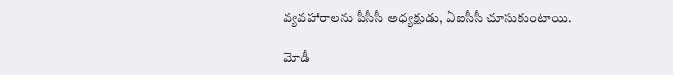వ్య‌వ‌హారాల‌ను పీసీసీ అధ్య‌క్షుడు, ఏఐసీసీ చూసుకుంటాయి.

మోడీ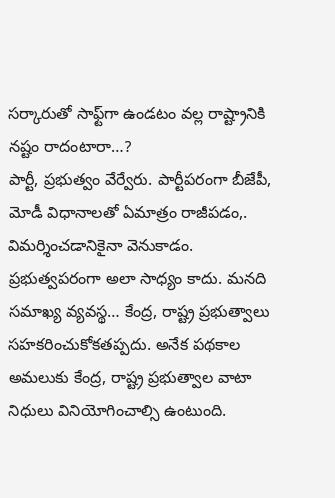స‌ర్కారుతో సాఫ్ట్‌గా ఉండ‌టం వ‌ల్ల రాష్ట్రానికి న‌ష్టం రాదంటారా…?
పార్టీ, ప్ర‌భుత్వం వేర్వేరు. పార్టీప‌రంగా బీజేపీ, మోడీ విధానాల‌తో ఏమాత్రం రాజీప‌డం,. విమ‌ర్శించ‌డానికైనా వెనుకాడం. ప్ర‌భుత్వప‌రంగా అలా సాధ్యం కాదు. మ‌న‌ది స‌మాఖ్య వ్య‌వ‌స్థ‌… కేంద్ర‌, రాష్ట్ర ప్ర‌భుత్వాలు స‌హ‌క‌రించుకోక‌త‌ప్ప‌దు. అనేక ప‌థ‌కాల అమ‌లుకు కేంద్ర‌, రాష్ట్ర ప్ర‌భుత్వాల వాటా నిధులు వినియోగించాల్సి ఉంటుంది.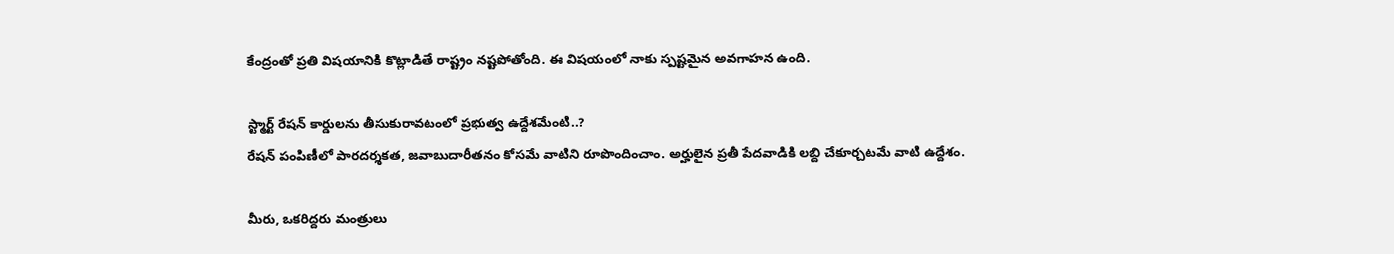కేంద్రంతో ప్ర‌తి విష‌యానికి కొట్లాడితే రాష్ట్రం న‌ష్ట‌పోతోంది. ఈ విష‌యంలో నాకు స్ప‌ష్ట‌మైన అవగాహ‌న ఉంది.

స్ట్మార్ట్ రేష‌న్ కార్డులను తీసుకురావ‌టంలో ప్ర‌భుత్వ ఉద్దేశ‌మేంటి..?
రేష‌న్ పంపిణీలో పార‌ద‌ర్శ‌క‌త‌, జ‌వాబుదారీత‌నం కోస‌మే వాటిని రూపొందించాం. అర్హులైన ప్ర‌తీ పేద‌వాడికి ల‌బ్ది చేకూర్చ‌ట‌మే వాటి ఉద్దేశం.

మీరు, ఒక‌రిద్ద‌రు మంత్రులు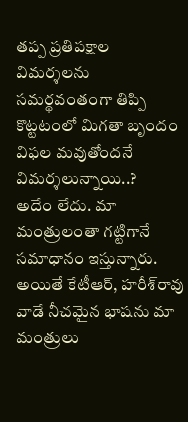త‌ప్ప ప్ర‌తిప‌క్షాల విమ‌ర్శ‌ల‌ను స‌మ‌ర్థ‌వంతంగా తిప్పి కొట్ట‌టంలో మిగతా బృందం విఫ‌ల‌ మ‌వుతోంద‌నే విమ‌ర్శ‌లున్నాయి..?
అదేం లేదు. మా మంత్రులంతా గ‌ట్టిగానే స‌మాధానం ఇస్తున్నారు. అయితే కేటీఆర్‌, హ‌రీశ్‌రావు వాడే నీచమైన భాషను మా మంత్రులు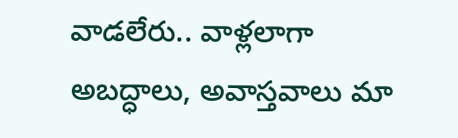వాడ‌లేరు.. వాళ్ల‌లాగా అబ‌ద్ధాలు, అవాస్త‌వాలు మా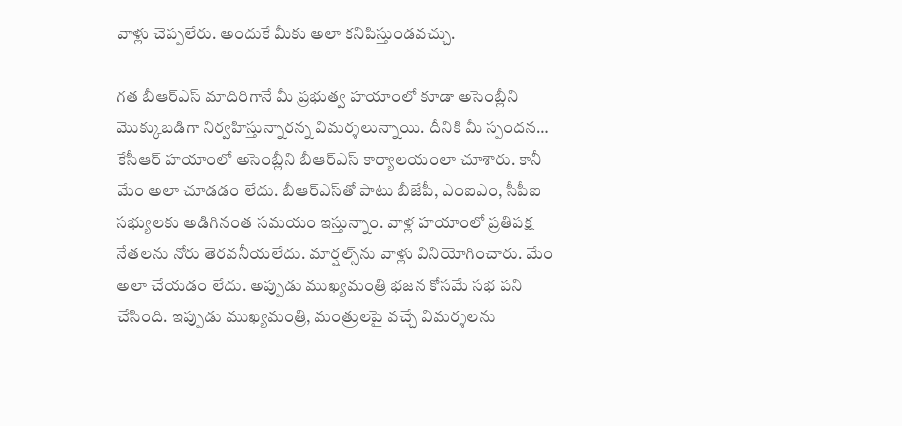వాళ్లు చెప్ప‌లేరు. అందుకే మీకు అలా క‌నిపిస్తుండ‌వ‌చ్చు.

గ‌త బీఆర్ఎస్ మాదిరిగానే మీ ప్ర‌భుత్వ హ‌యాంలో కూడా అసెంబ్లీని మొక్కుబ‌డిగా నిర్వ‌హిస్తున్నారన్న విమర్శలున్నాయి. దీనికి మీ స్పంద‌న…
కేసీఆర్ హ‌యాంలో అసెంబ్లీని బీఆర్ఎస్ కార్యాల‌యంలా చూశారు. కానీ మేం అలా చూడ‌డం లేదు. బీఆర్ఎస్‌తో పాటు బీజేపీ, ఎంఐఎం, సీపీఐ స‌భ్యులకు అడిగినంత స‌మ‌యం ఇస్తున్నాం. వాళ్ల హ‌యాంలో ప్ర‌తిప‌క్ష నేత‌ల‌ను నోరు తెర‌వ‌నీయ‌లేదు. మార్ష‌ల్స్‌ను వాళ్లు వినియోగించారు. మేం అలా చేయ‌డం లేదు. అప్పుడు ముఖ్య‌మంత్రి భ‌జ‌న కోస‌మే స‌భ ప‌ని చేసింది. ఇప్పుడు ముఖ్య‌మంత్రి, మంత్రుల‌పై వ‌చ్చే విమ‌ర్శ‌లను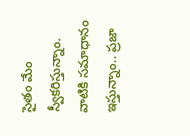సైతం మేం స్వీక‌రిస్తున్నాం. వాటికి స‌మాధానం ఇస్తున్నాం.. ప్ర‌జా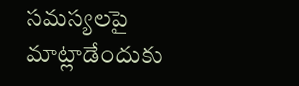స‌మ‌స్య‌ల‌పై మాట్లాడేందుకు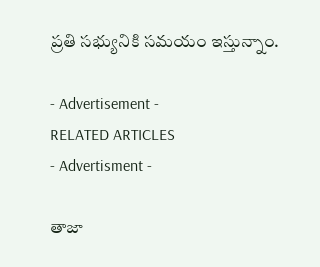ప్ర‌తి స‌భ్యునికి స‌మ‌యం ఇస్తున్నాం.

- Advertisement -
RELATED ARTICLES
- Advertisment -

తాజా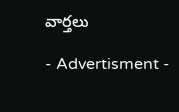వార్తలు

- Advertisment -